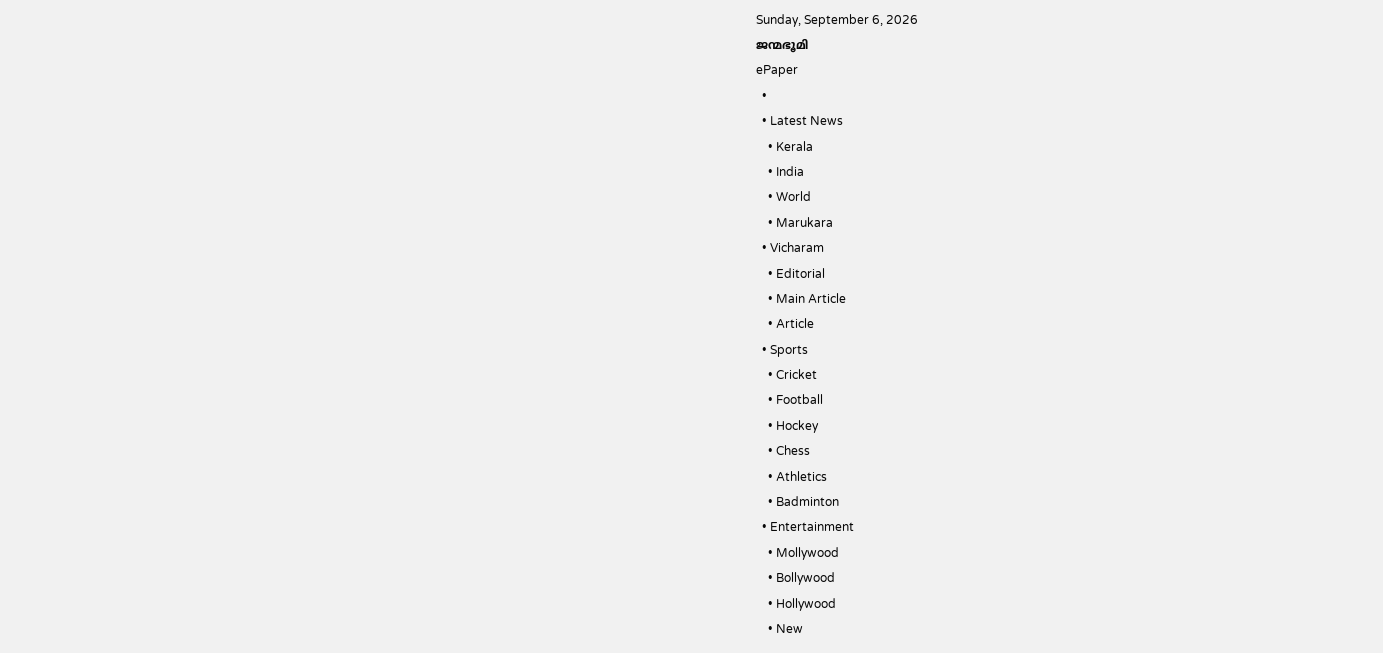Sunday, September 6, 2026
ജന്മഭൂമി
ePaper
  •
  • Latest News
    • Kerala
    • India
    • World
    • Marukara
  • Vicharam
    • Editorial
    • Main Article
    • Article
  • Sports
    • Cricket
    • Football
    • Hockey
    • Chess
    • Athletics
    • Badminton
  • Entertainment
    • Mollywood
    • Bollywood
    • Hollywood
    • New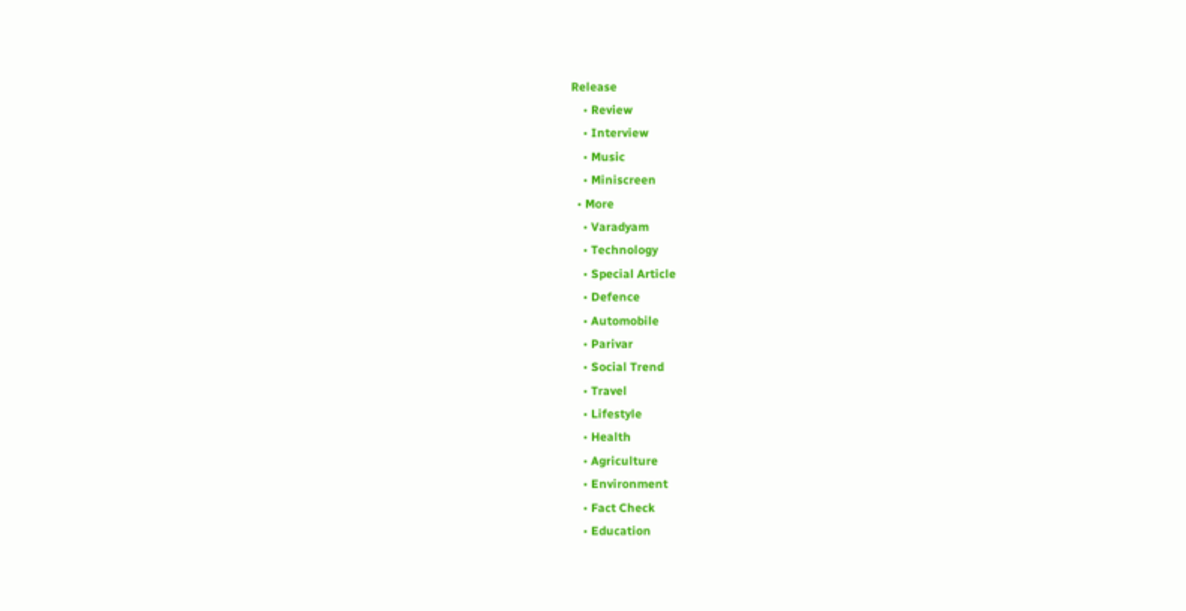Release
    • Review
    • Interview
    • Music
    • Miniscreen
  • More
    • Varadyam
    • Technology
    • Special Article
    • Defence
    • Automobile
    • Parivar
    • Social Trend
    • Travel
    • Lifestyle
    • Health
    • Agriculture
    • Environment
    • Fact Check
    • Education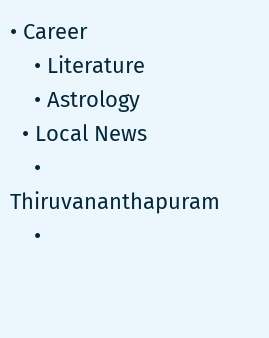• Career
    • Literature
    • Astrology
  • Local News
    • Thiruvananthapuram
    •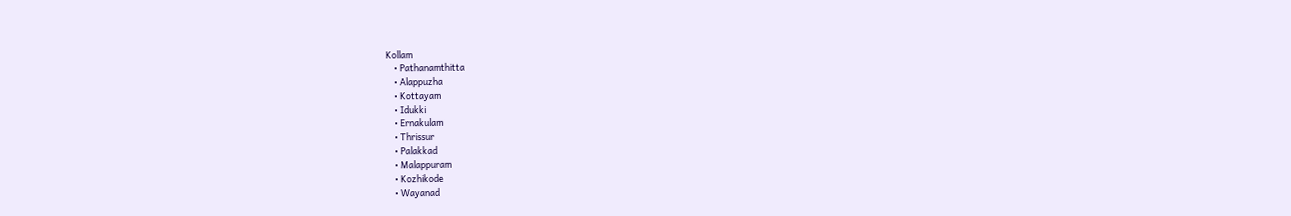Kollam
    • Pathanamthitta
    • Alappuzha
    • Kottayam
    • Idukki
    • Ernakulam
    • Thrissur
    • Palakkad
    • Malappuram
    • Kozhikode
    • Wayanad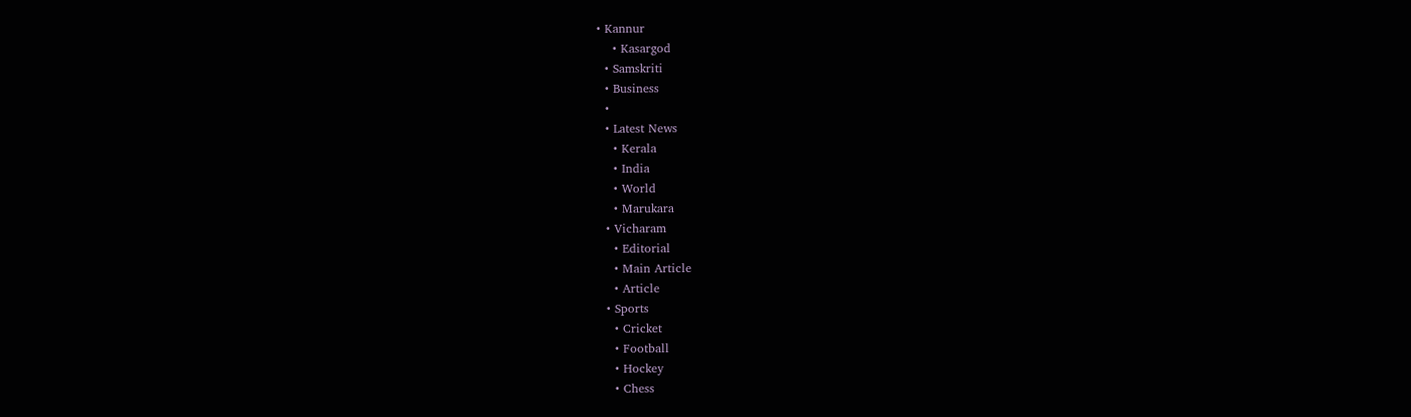• Kannur
    • Kasargod
  • Samskriti
  • Business
  •
  • Latest News
    • Kerala
    • India
    • World
    • Marukara
  • Vicharam
    • Editorial
    • Main Article
    • Article
  • Sports
    • Cricket
    • Football
    • Hockey
    • Chess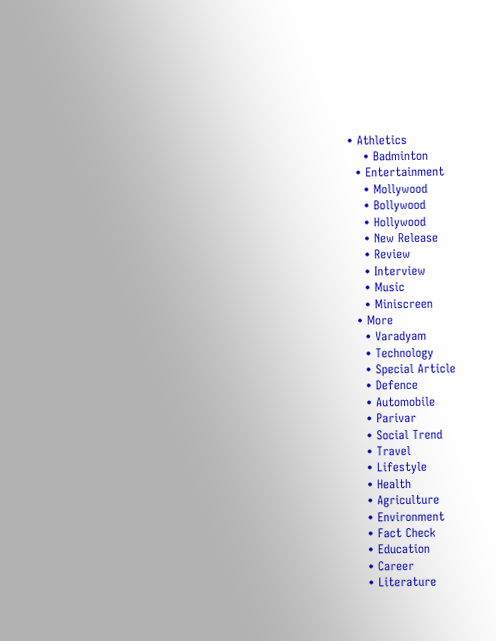• Athletics
    • Badminton
  • Entertainment
    • Mollywood
    • Bollywood
    • Hollywood
    • New Release
    • Review
    • Interview
    • Music
    • Miniscreen
  • More
    • Varadyam
    • Technology
    • Special Article
    • Defence
    • Automobile
    • Parivar
    • Social Trend
    • Travel
    • Lifestyle
    • Health
    • Agriculture
    • Environment
    • Fact Check
    • Education
    • Career
    • Literature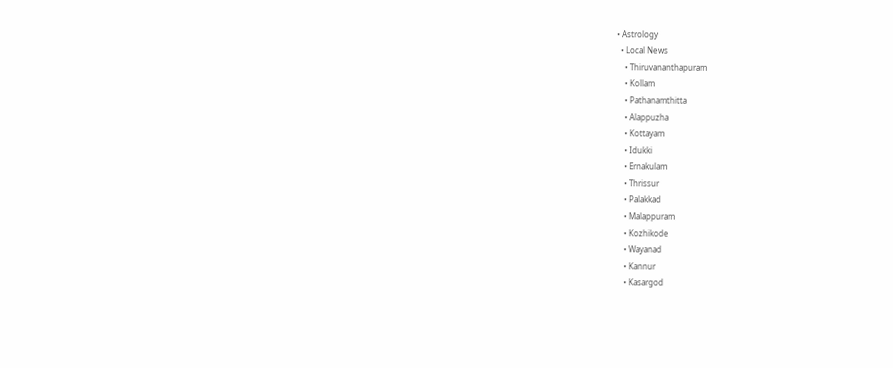• Astrology
  • Local News
    • Thiruvananthapuram
    • Kollam
    • Pathanamthitta
    • Alappuzha
    • Kottayam
    • Idukki
    • Ernakulam
    • Thrissur
    • Palakkad
    • Malappuram
    • Kozhikode
    • Wayanad
    • Kannur
    • Kasargod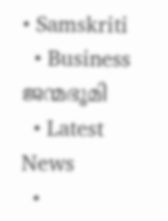• Samskriti
  • Business
ജന്മഭൂമി
  • Latest News
  •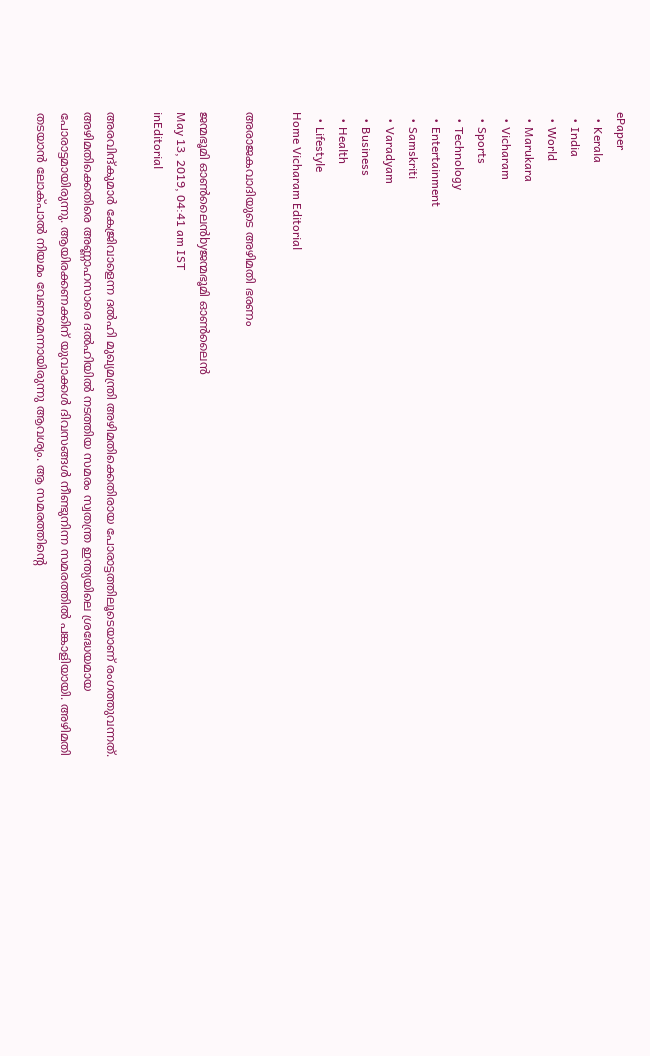ePaper
  • Kerala
  • India
  • World
  • Marukara
  • Vicharam
  • Sports
  • Technology
  • Entertainment
  • Samskriti
  • Varadyam
  • Business
  • Health
  • Lifestyle
Home Vicharam Editorial

അരാജകവാദിയുടെ അഴിമതി ഭരണം

ജന്മഭൂമി ഓണ്‍ലൈന്‍byജന്മഭൂമി ഓണ്‍ലൈന്‍
May 13, 2019, 04:41 am IST
inEditorial

അരവിന്ദ്കുമാര്‍ കേജ്രിവാളെന്ന ദല്‍ഹി മുഖ്യമന്ത്രി അഴിമതിക്കെതിരായ പോരാട്ടത്തിലൂടെയാണ് രംഗത്തുവന്നത്. അഴിമതിക്കെതിരെ അണ്ണാഹസാരെ ദല്‍ഹിയില്‍ നടത്തിയ സമരം സ്വതന്ത്ര ഇന്ത്യയിലെ ശ്രദ്ധേയമായ പോരാട്ടമായിരുന്നു. ആയിരക്കണക്കിന് യുവാക്കള്‍ ദിവസങ്ങള്‍ നീണ്ടുനിന്ന സമരത്തില്‍ പങ്കാളിയായി. അഴിമതി തടയാന്‍ ലോക്പാല്‍ നിയമം വേണമെന്നായിരുന്നു ആവശ്യം. ആ സമരത്തിന്റെ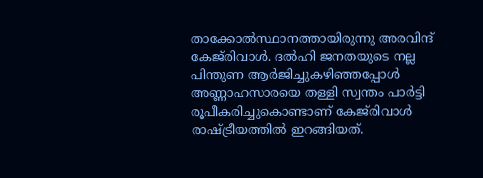താക്കോല്‍സ്ഥാനത്തായിരുന്നു അരവിന്ദ് കേജ്‌രിവാള്‍. ദല്‍ഹി ജനതയുടെ നല്ല പിന്തുണ ആര്‍ജിച്ചുകഴിഞ്ഞപ്പോള്‍ അണ്ണാഹസാരയെ തള്ളി സ്വന്തം പാര്‍ട്ടി രൂപീകരിച്ചുകൊണ്ടാണ് കേജ്‌രിവാള്‍ രാഷ്‌ട്രീയത്തില്‍ ഇറങ്ങിയത്.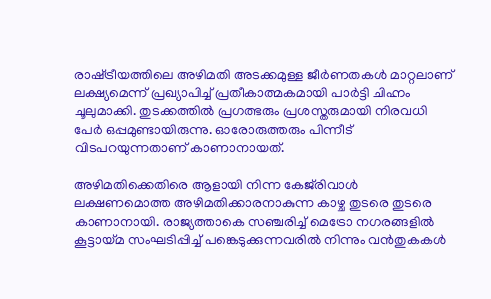രാഷ്‌ട്രീയത്തിലെ അഴിമതി അടക്കമുള്ള ജീര്‍ണതകള്‍ മാറ്റലാണ് ലക്ഷ്യമെന്ന് പ്രഖ്യാപിച്ച് പ്രതീകാത്മകമായി പാര്‍ട്ടി ചിഹ്നം ചൂലുമാക്കി. തുടക്കത്തില്‍ പ്രഗത്ഭരും പ്രശസ്തരുമായി നിരവധി പേര്‍ ഒപ്പമുണ്ടായിരുന്നു. ഓരോരുത്തരും പിന്നീട് വിടപറയുന്നതാണ് കാണാനായത്.

അഴിമതിക്കെതിരെ ആളായി നിന്ന കേജ്‌രിവാള്‍ ലക്ഷണമൊത്ത അഴിമതിക്കാരനാകുന്ന കാഴ്ച തുടരെ തുടരെ കാണാനായി. രാജ്യത്താകെ സഞ്ചരിച്ച് മെട്രോ നഗരങ്ങളില്‍ കൂട്ടായ്‌മ സംഘടിപ്പിച്ച് പങ്കെടുക്കുന്നവരില്‍ നിന്നും വന്‍തുകകള്‍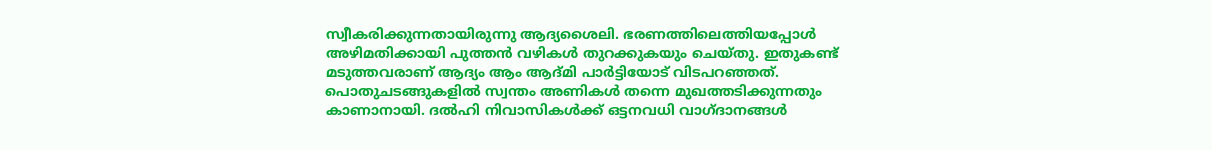സ്വീകരിക്കുന്നതായിരുന്നു ആദ്യശൈലി. ഭരണത്തിലെത്തിയപ്പോള്‍ അഴിമതിക്കായി പുത്തന്‍ വഴികള്‍ തുറക്കുകയും ചെയ്തു. ഇതുകണ്ട് മടുത്തവരാണ് ആദ്യം ആം ആദ്മി പാര്‍ട്ടിയോട് വിടപറഞ്ഞത്. പൊതുചടങ്ങുകളില്‍ സ്വന്തം അണികള്‍ തന്നെ മുഖത്തടിക്കുന്നതും കാണാനായി. ദല്‍ഹി നിവാസികള്‍ക്ക് ഒട്ടനവധി വാഗ്ദാനങ്ങള്‍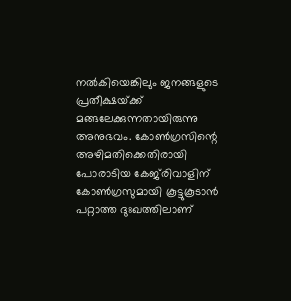നല്‍കിയെങ്കിലും ജനങ്ങളുടെ പ്രതീക്ഷയ്‌ക്ക് മങ്ങലേക്കുന്നതായിരുന്നു അനുഭവം. കോണ്‍ഗ്രസിന്റെ അഴിമതിക്കെതിരായി പോരാടിയ കേജ്‌രിവാളിന് കോണ്‍ഗ്രസുമായി കൂട്ടുകൂടാന്‍ പറ്റാത്ത ദുഃഖത്തിലാണ്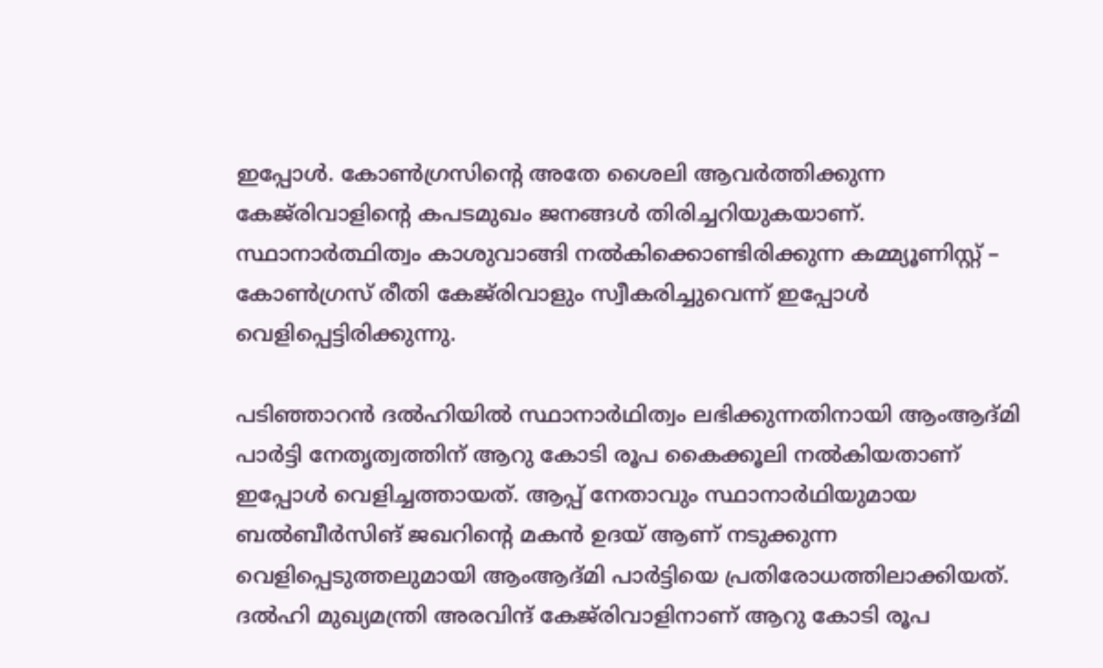ഇപ്പോള്‍. കോണ്‍ഗ്രസിന്റെ അതേ ശൈലി ആവര്‍ത്തിക്കുന്ന കേജ്‌രിവാളിന്റെ കപടമുഖം ജനങ്ങള്‍ തിരിച്ചറിയുകയാണ്. സ്ഥാനാര്‍ത്ഥിത്വം കാശുവാങ്ങി നല്‍കിക്കൊണ്ടിരിക്കുന്ന കമ്മ്യൂണിസ്റ്റ് – കോണ്‍ഗ്രസ് രീതി കേജ്‌രിവാളും സ്വീകരിച്ചുവെന്ന് ഇപ്പോള്‍ വെളിപ്പെട്ടിരിക്കുന്നു.

പടിഞ്ഞാറന്‍ ദല്‍ഹിയില്‍ സ്ഥാനാര്‍ഥിത്വം ലഭിക്കുന്നതിനായി ആംആദ്മി പാര്‍ട്ടി നേതൃത്വത്തിന് ആറു കോടി രൂപ കൈക്കൂലി നല്‍കിയതാണ് ഇപ്പോള്‍ വെളിച്ചത്തായത്. ആപ്പ് നേതാവും സ്ഥാനാര്‍ഥിയുമായ ബല്‍ബീര്‍സിങ് ജഖറിന്റെ മകന്‍ ഉദയ് ആണ് നടുക്കുന്ന വെളിപ്പെടുത്തലുമായി ആംആദ്മി പാര്‍ട്ടിയെ പ്രതിരോധത്തിലാക്കിയത്. ദല്‍ഹി മുഖ്യമന്ത്രി അരവിന്ദ് കേജ്‌രിവാളിനാണ് ആറു കോടി രൂപ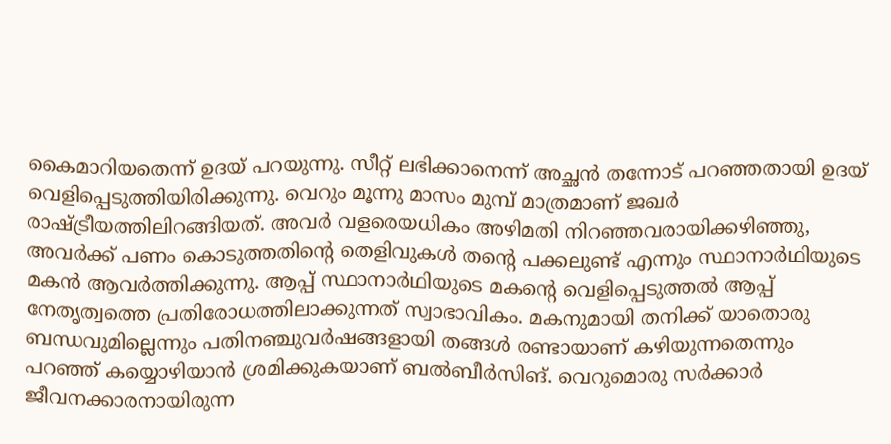കൈമാറിയതെന്ന് ഉദയ് പറയുന്നു. സീറ്റ് ലഭിക്കാനെന്ന് അച്ഛന്‍ തന്നോട് പറഞ്ഞതായി ഉദയ് വെളിപ്പെടുത്തിയിരിക്കുന്നു. വെറും മൂന്നു മാസം മുമ്പ് മാത്രമാണ് ജഖര്‍ രാഷ്‌ട്രീയത്തിലിറങ്ങിയത്. അവര്‍ വളരെയധികം അഴിമതി നിറഞ്ഞവരായിക്കഴിഞ്ഞു, അവര്‍ക്ക് പണം കൊടുത്തതിന്റെ തെളിവുകള്‍ തന്റെ പക്കലുണ്ട് എന്നും സ്ഥാനാര്‍ഥിയുടെ മകന്‍ ആവര്‍ത്തിക്കുന്നു. ആപ്പ് സ്ഥാനാര്‍ഥിയുടെ മകന്റെ വെളിപ്പെടുത്തല്‍ ആപ്പ് നേതൃത്വത്തെ പ്രതിരോധത്തിലാക്കുന്നത് സ്വാഭാവികം. മകനുമായി തനിക്ക് യാതൊരു ബന്ധവുമില്ലെന്നും പതിനഞ്ചുവര്‍ഷങ്ങളായി തങ്ങള്‍ രണ്ടായാണ് കഴിയുന്നതെന്നും പറഞ്ഞ് കയ്യൊഴിയാന്‍ ശ്രമിക്കുകയാണ് ബല്‍ബീര്‍സിങ്. വെറുമൊരു സര്‍ക്കാര്‍ ജീവനക്കാരനായിരുന്ന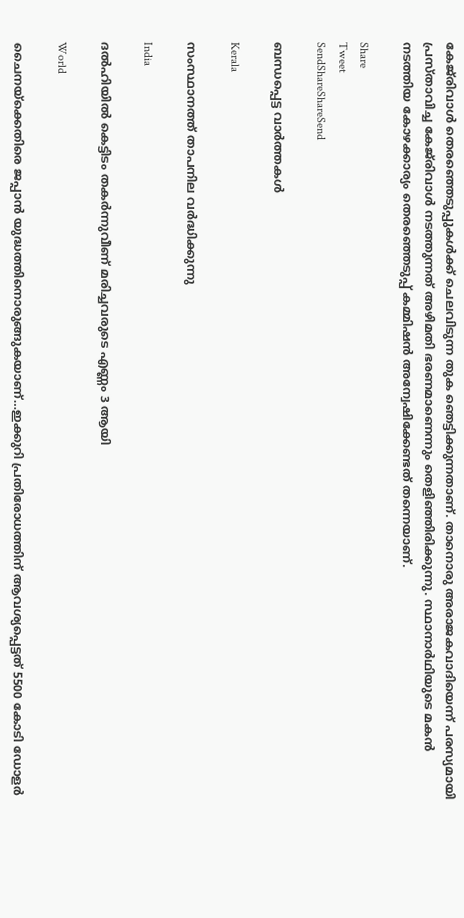കേജ്‌രിവാള്‍ തെരഞ്ഞെടുപ്പുകള്‍ക്ക് ചെലവിടുന്ന തുക ഞെട്ടിക്കുന്നതാണ്. താനൊരു അരാജകവാദിയെന്ന് പരസ്യമായി പ്രസ്താവിച്ച കേജ്‌രിവാള്‍ നടത്തുന്നത് അഴിമതി ഭരണമാണെന്നും തെളിഞ്ഞിരിക്കുന്നു. സ്ഥാനാര്‍ഥിയുടെ മകന്‍ നടത്തിയ കോഴക്കാര്യം തെരഞ്ഞെടുപ്പ് കമ്മിഷന്‍ അന്വേഷിക്കേണ്ടത് തന്നെയാണ്.

Share
Tweet
SendShareShareSend

ബന്ധപ്പെട്ട വാര്‍ത്തകള്‍

Kerala

സംസ്ഥാനത്ത് താപനില വര്‍ദ്ധിക്കുന്നു

India

ദല്‍ഹിയില്‍ കെട്ടിടം തകര്‍ന്നുവീണ് മരിച്ചവരുടെ എണ്ണം 3 ആയി

World

ചൈനയ്‌ക്കെതിരെ ജപ്പാ‍ന്‍ യുദ്ധത്തിനൊരുങ്ങുകയാണ്…ഇക്കുറി പ്രതിരോധത്തിന് ആവശ്യപ്പെട്ടത് 5500 കോടി ഡോളര്‍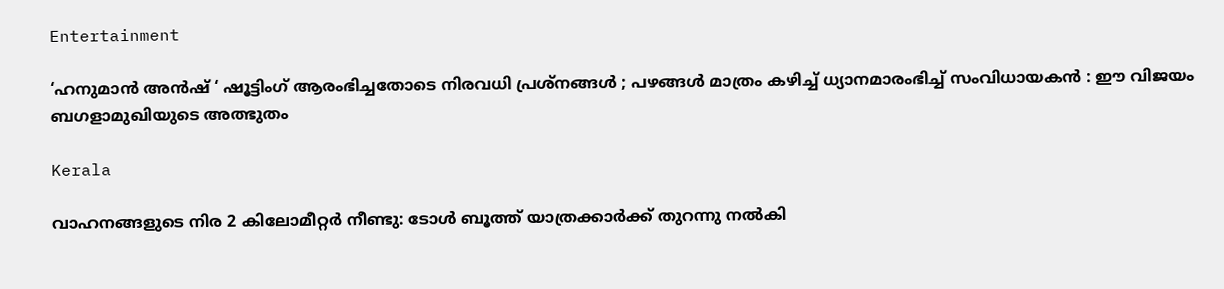Entertainment

‘ഹനുമാൻ അൻഷ് ‘ ഷൂട്ടിംഗ് ആരംഭിച്ചതോടെ നിരവധി പ്രശ്നങ്ങൾ ; പഴങ്ങൾ മാത്രം കഴിച്ച് ധ്യാനമാരംഭിച്ച് സംവിധായകൻ : ഈ വിജയം ബഗളാമുഖിയുടെ അത്ഭുതം

Kerala

വാഹനങ്ങളുടെ നിര 2 കിലോമീറ്റര്‍ നീണ്ടു: ടോള്‍ ബൂത്ത് യാത്രക്കാര്‍ക്ക് തുറന്നു നല്‍കി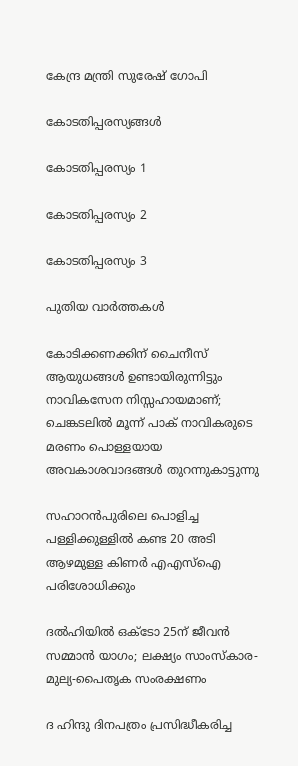കേന്ദ്ര മന്ത്രി സുരേഷ് ഗോപി

കോടതിപ്പരസ്യങ്ങള്‍

കോടതിപ്പരസ്യം 1

കോടതിപ്പരസ്യം 2

കോടതിപ്പരസ്യം 3

പുതിയ വാര്‍ത്തകള്‍

കോടിക്കണക്കിന് ചൈനീസ് ആയുധങ്ങൾ ഉണ്ടായിരുന്നിട്ടും നാവികസേന നിസ്സഹായമാണ്; ചെങ്കടലിൽ മൂന്ന് പാക് നാവികരുടെ മരണം പൊള്ളയായ അവകാശവാദങ്ങൾ തുറന്നുകാട്ടുന്നു

സഹാറൻപുരിലെ പൊളിച്ച പള്ളിക്കുള്ളിൽ കണ്ട 20 അടി ആഴമുള്ള കിണർ എഎസ്‌ഐ പരിശോധിക്കും

ദൽഹിയിൽ ഒക്‌ടോ 25ന് ജീവൻ സമ്മാൻ യാഗം; ലക്ഷ്യം സാംസ്‌കാര-മുല്യ-പൈതൃക സംരക്ഷണം

ദ ഹിന്ദു ദിനപത്രം പ്രസിദ്ധീകരിച്ച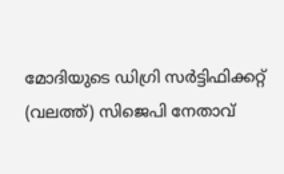മോദിയുടെ ഡിഗ്രി സര്‍ട്ടിഫിക്കറ്റ് (വലത്ത്) സിജെപി നേതാവ്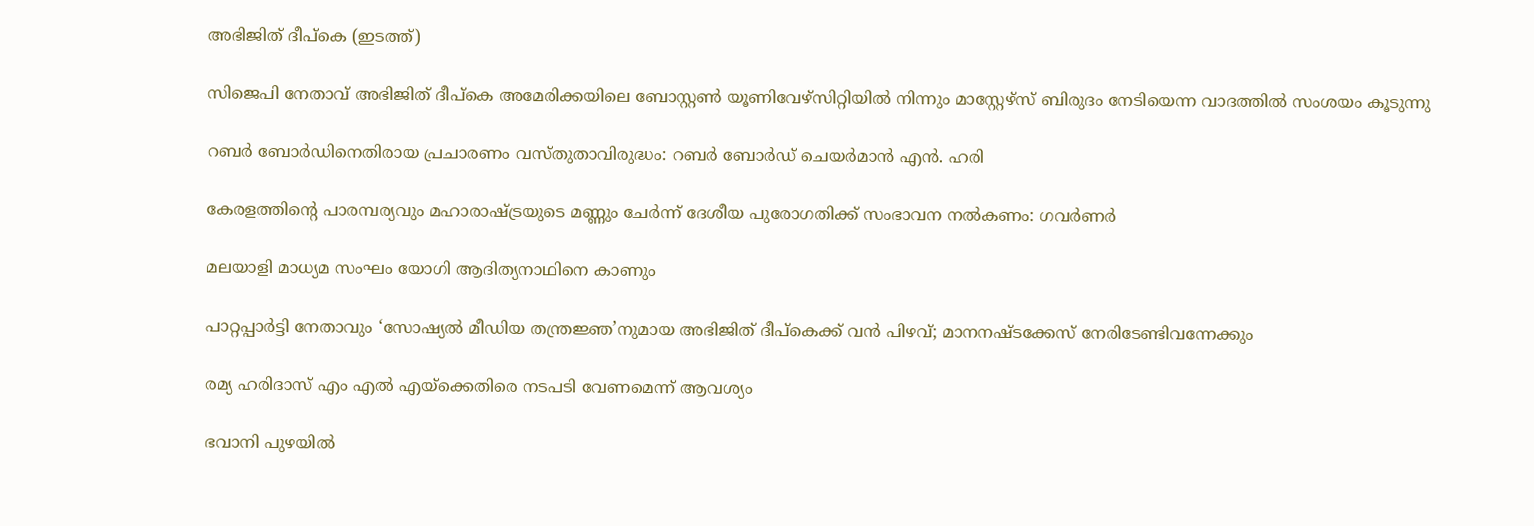അഭിജിത് ദീപ്കെ (ഇടത്ത്)

സിജെപി നേതാവ് അഭിജിത് ദീപ്കെ അമേരിക്കയിലെ ബോസ്റ്റണ്‍ യൂണിവേഴ്സിറ്റിയില്‍ നിന്നും മാസ്റ്റേഴ്സ് ബിരുദം നേടിയെന്ന വാദത്തില്‍ സംശയം കൂടുന്നു

റബർ ബോർഡിനെതിരായ പ്രചാരണം വസ്തുതാവിരുദ്ധം: റബർ ബോർഡ് ചെയർമാൻ എൻ. ഹരി

കേരളത്തിന്റെ പാരമ്പര്യവും മഹാരാഷ്‌ട്രയുടെ മണ്ണും ചേര്‍ന്ന് ദേശീയ പുരോഗതിക്ക് സംഭാവന നല്‍കണം: ഗവര്‍ണര്‍

മലയാളി മാധ്യമ സംഘം യോഗി ആദിത്യനാഥിനെ കാണും

പാറ്റപ്പാർട്ടി നേതാവും ‘സോഷ്യൽ മീഡിയ തന്ത്രജ്ഞ’നുമായ അഭിജിത് ദീപ്‌കെക്ക് വൻ പിഴവ്; മാനനഷ്ടക്കേസ് നേരിടേണ്ടിവന്നേക്കും

രമ്യ ഹരിദാസ് എം എല്‍ എയ്‌ക്കെതിരെ നടപടി വേണമെന്ന് ആവശ്യം

ഭവാനി പുഴയില്‍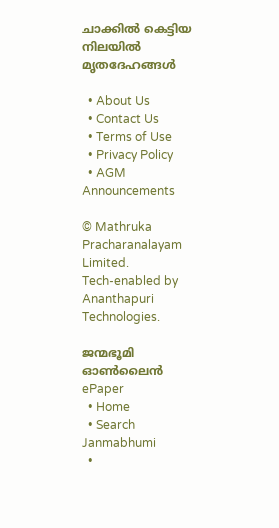ചാക്കില്‍ കെട്ടിയ നിലയില്‍ മൃതദേഹങ്ങള്‍

  • About Us
  • Contact Us
  • Terms of Use
  • Privacy Policy
  • AGM Announcements

© Mathruka Pracharanalayam Limited.
Tech-enabled by Ananthapuri Technologies.

ജന്മഭൂമി ഓണ്‍ലൈന്‍
ePaper
  • Home
  • Search Janmabhumi
  •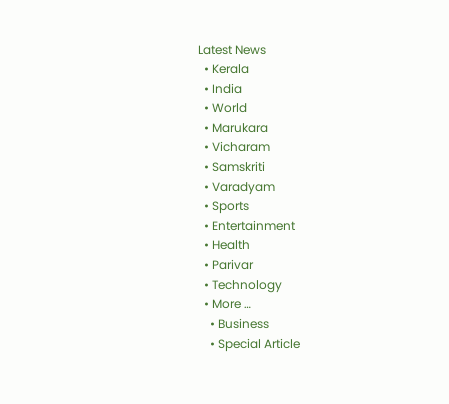Latest News
  • Kerala
  • India
  • World
  • Marukara
  • Vicharam
  • Samskriti
  • Varadyam
  • Sports
  • Entertainment
  • Health
  • Parivar
  • Technology
  • More …
    • Business
    • Special Article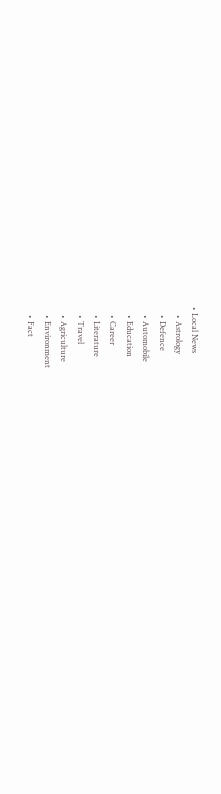• Local News
    • Astrology
    • Defence
    • Automobile
    • Education
    • Career
    • Literature
    • Travel
    • Agriculture
    • Environment
    • Fact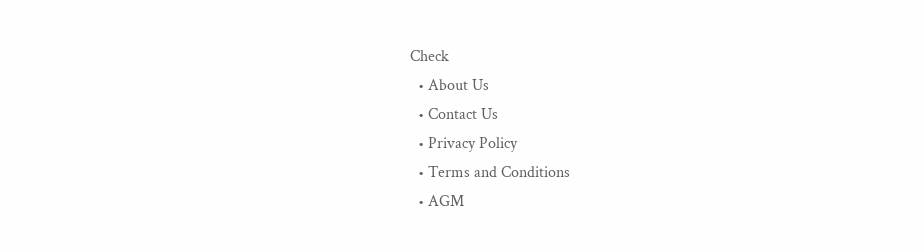Check
  • About Us
  • Contact Us
  • Privacy Policy
  • Terms and Conditions
  • AGM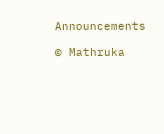Announcements

© Mathruka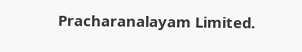Pracharanalayam Limited.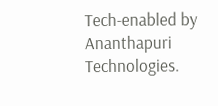Tech-enabled by Ananthapuri Technologies.